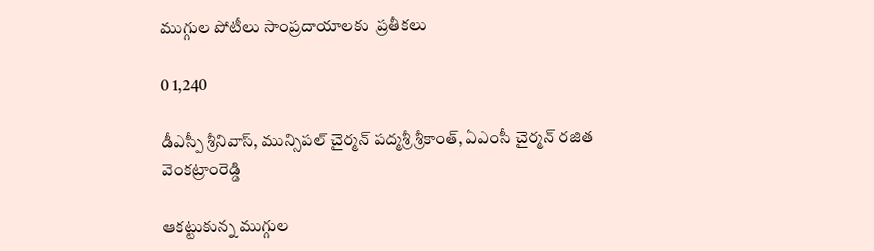ముగ్గుల పోటీలు సాంప్రదాయాలకు  ప్రతీకలు

0 1,240

డీఎస్పీ శ్రీనివాస్, మున్సిపల్ చైర్మన్ పద్మశ్రీ శ్రీకాంత్, ఏఎంసీ చైర్మన్ రజిత వెంకట్రాంరెడ్డి

ఆకట్టుకున్న ముగ్గుల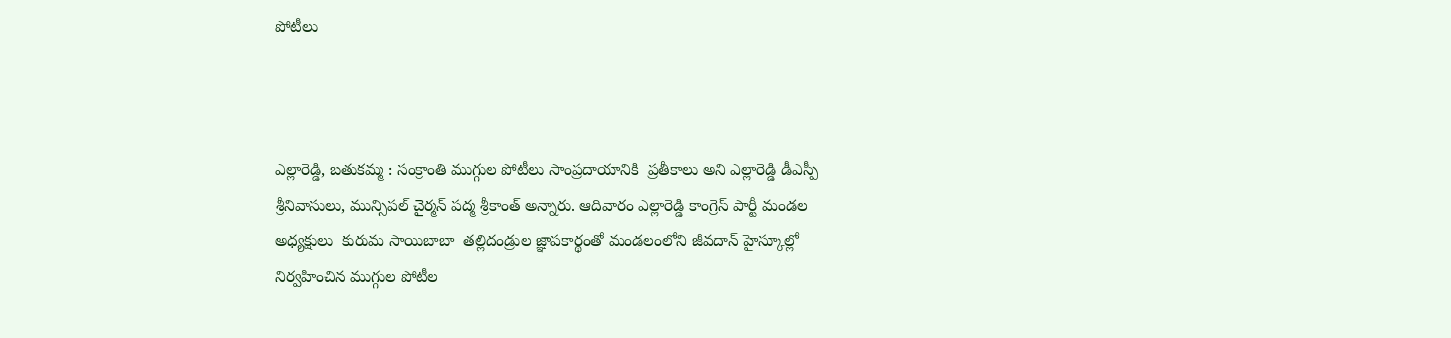పోటీలు



ఎల్లారెడ్డి, బతుకమ్మ : సంక్రాంతి ముగ్గుల పోటీలు సాంప్రదాయానికి  ప్రతీకాలు అని ఎల్లారెడ్డి డీఎస్పీ  శ్రీనివాసులు, మున్సిపల్ చైర్మన్ పద్మ శ్రీకాంత్ అన్నారు. ఆదివారం ఎల్లారెడ్డి కాంగ్రెస్ పార్టీ మండల అధ్యక్షులు  కురుమ సాయిబాబా  తల్లిదండ్రుల జ్ఞాపకార్థంతో మండలంలోని జీవదాన్ హైస్కూల్లో  నిర్వహించిన ముగ్గుల పోటీల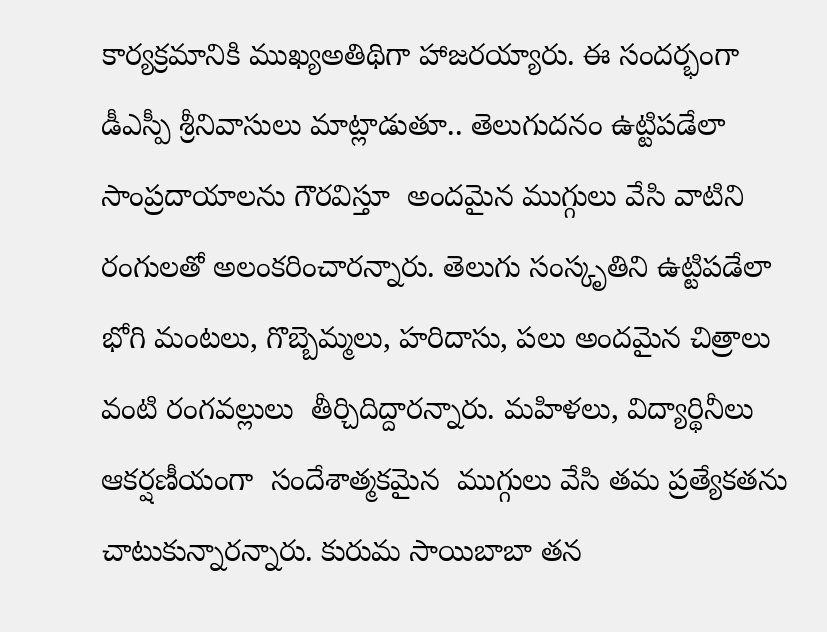కార్యక్రమానికి ముఖ్యఅతిథిగా హాజరయ్యారు. ఈ సందర్భంగా డీఎస్పీ శ్రీనివాసులు మాట్లాడుతూ.. తెలుగుదనం ఉట్టిపడేలా  సాంప్రదాయాలను గౌరవిస్తూ  అందమైన ముగ్గులు వేసి వాటిని రంగులతో అలంకరించారన్నారు. తెలుగు సంస్కృతిని ఉట్టిపడేలా  భోగి మంటలు, గొబ్బెమ్మలు, హరిదాసు, పలు అందమైన చిత్రాలు వంటి రంగవల్లులు  తీర్చిదిద్దారన్నారు. మహిళలు, విద్యార్థినీలు ఆకర్షణీయంగా  సందేశాత్మకమైన  ముగ్గులు వేసి తమ ప్రత్యేకతను చాటుకున్నారన్నారు. కురుమ సాయిబాబా తన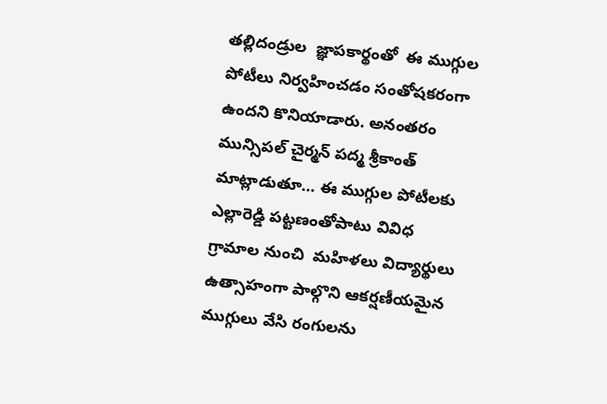తల్లిదండ్రుల  జ్ఞాపకార్థంతో  ఈ ముగ్గుల పోటీలు నిర్వహించడం సంతోషకరంగా ఉందని కొనియాడారు. అనంతరం మున్సిపల్ చైర్మన్ పద్మ శ్రీకాంత్ మాట్లాడుతూ… ఈ ముగ్గుల పోటీలకు  ఎల్లారెడ్డి పట్టణంతోపాటు వివిధ గ్రామాల నుంచి  మహిళలు విద్యార్థులు ఉత్సాహంగా పాల్గొని ఆకర్షణీయమైన ముగ్గులు వేసి రంగులను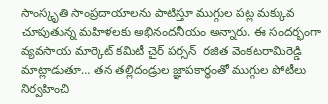సాంస్కృతి సాంప్రదాయాలను పాటిస్తూ ముగ్గుల పట్ల మక్కువ చూపుతున్న మహిళలకు అభినందనీయం అన్నారు. ఈ సందర్భంగా వ్యవసాయ మార్కెట్ కమిటీ చైర్ పర్సన్  రజిత వెంకటరామిరెడ్డి మాట్లాడుతూ… తన తల్లిదండ్రుల జ్ఞాపకార్థంతో ముగ్గుల పోటీలు నిర్వహించి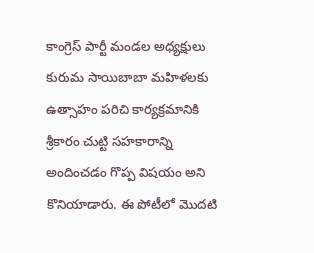కాంగ్రెస్ పార్టీ మండల అధ్యక్షులు కురుమ సాయిబాబా మహిళలకు  ఉత్సాహం పరిచి కార్యక్రమానికి శ్రీకారం చుట్టి సహకారాన్ని అందించడం గొప్ప విషయం అని కొనియాడారు. ఈ పోటీలో మొదటి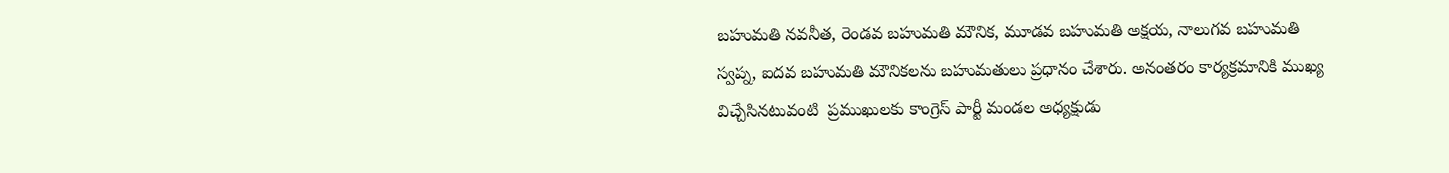బహుమతి నవనీత, రెండవ బహుమతి మౌనిక, మూడవ బహుమతి అక్షయ, నాలుగవ బహుమతి స్వప్న, ఐదవ బహుమతి మౌనికలను బహుమతులు ప్రధానం చేశారు. అనంతరం కార్యక్రమానికి ముఖ్య విచ్చేసినటువంటి  ప్రముఖులకు కాంగ్రెస్ పార్టీ మండల అధ్యక్షుడు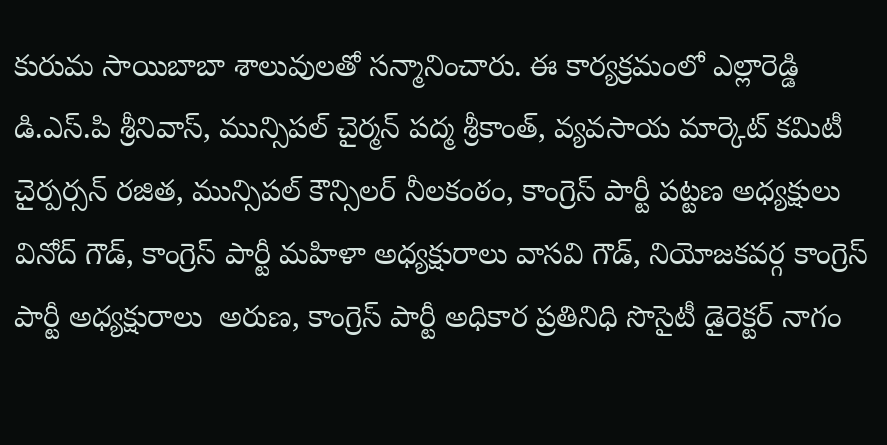కురుమ సాయిబాబా శాలువులతో సన్మానించారు. ఈ కార్యక్రమంలో ఎల్లారెడ్డి డి.ఎస్.పి శ్రీనివాస్, మున్సిపల్ చైర్మన్ పద్మ శ్రీకాంత్, వ్యవసాయ మార్కెట్ కమిటీ చైర్పర్సన్ రజిత, మున్సిపల్ కౌన్సిలర్ నీలకంఠం, కాంగ్రెస్ పార్టీ పట్టణ అధ్యక్షులు వినోద్ గౌడ్, కాంగ్రెస్ పార్టీ మహిళా అధ్యక్షురాలు వాసవి గౌడ్, నియోజకవర్గ కాంగ్రెస్ పార్టీ అధ్యక్షురాలు  అరుణ, కాంగ్రెస్ పార్టీ అధికార ప్రతినిధి సొసైటీ డైరెక్టర్ నాగం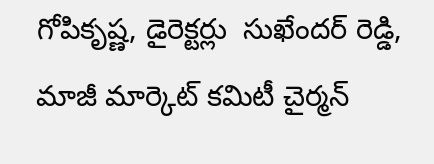గోపికృష్ణ, డైరెక్టర్లు  సుఖేందర్ రెడ్డి, మాజీ మార్కెట్ కమిటీ చైర్మన్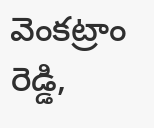వెంకట్రాం రెడ్డి,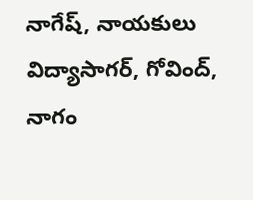నాగేష్, నాయకులు విద్యాసాగర్, గోవింద్, నాగం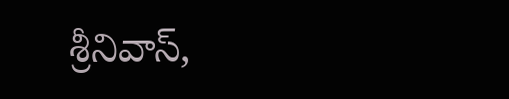శ్రీనివాస్,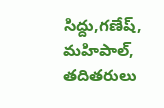సిద్దు,గణేష్, మహిపాల్, తదితరులు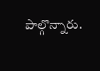పాల్గొన్నారు.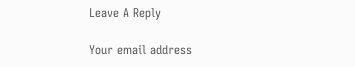Leave A Reply

Your email address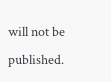will not be published.